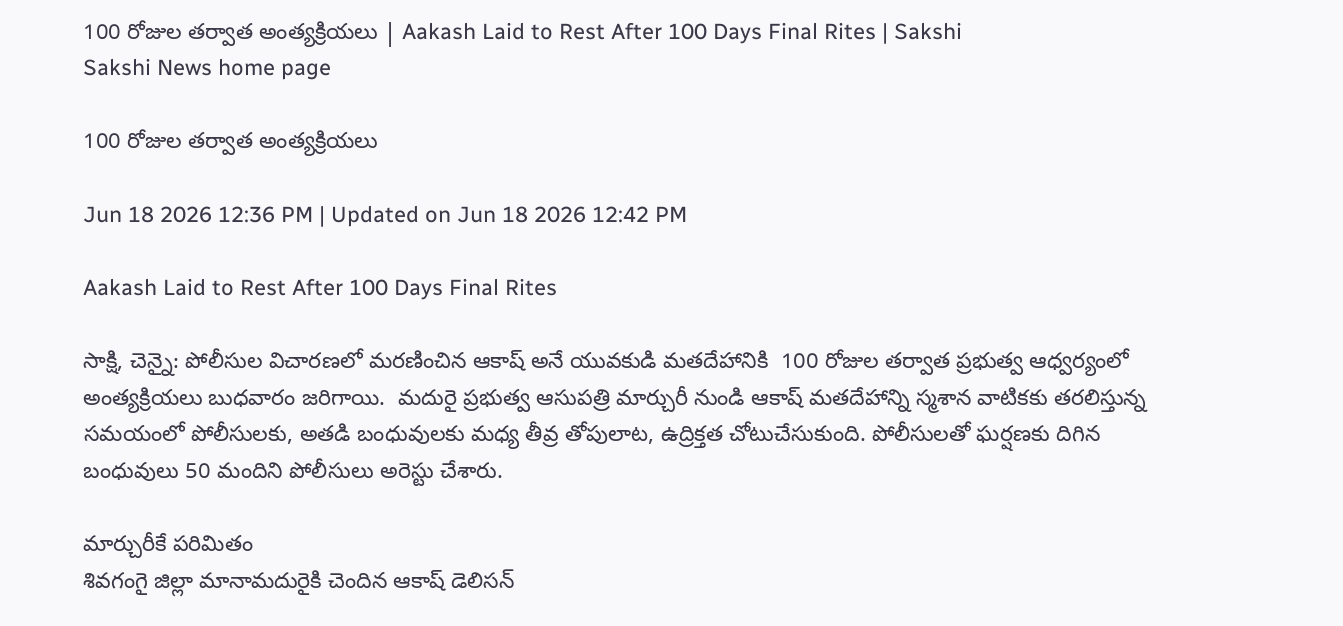100 రోజుల తర్వాత అంత్యక్రియలు | Aakash Laid to Rest After 100 Days Final Rites | Sakshi
Sakshi News home page

100 రోజుల తర్వాత అంత్యక్రియలు

Jun 18 2026 12:36 PM | Updated on Jun 18 2026 12:42 PM

Aakash Laid to Rest After 100 Days Final Rites

సాక్షి, చెన్నై: పోలీసుల విచారణలో మరణించిన ఆకాష్‌ అనే యువకుడి మతదేహానికి  100 రోజుల తర్వాత ప్రభుత్వ ఆధ్వర్యంలో అంత్యక్రియలు బుధవారం జరిగాయి.  మదురై ప్రభుత్వ ఆసుపత్రి మార్చురీ నుండి ఆకాష్‌ మతదేహాన్ని స్మశాన వాటికకు తరలిస్తున్న సమయంలో పోలీసులకు, అతడి బంధువులకు మధ్య తీవ్ర తోపులాట, ఉద్రిక్తత చోటుచేసుకుంది. పోలీసులతో ఘర్షణకు దిగిన బంధువులు 50 మందిని పోలీసులు అరెస్టు చేశారు.

మార్చురీకే పరిమితం
శివగంగై జిల్లా మానామదురైకి చెందిన ఆకాష్‌ డెలిసన్‌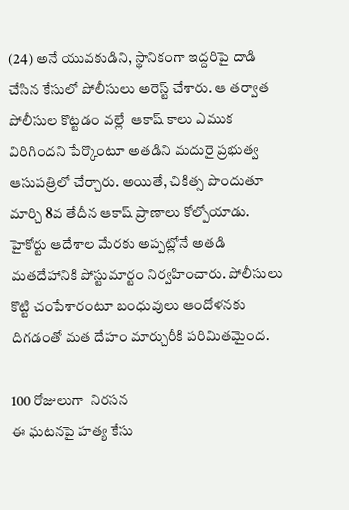(24) అనే యువకుడిని, స్థానికంగా ఇద్దరిపై దాడి చేసిన కేసులో పోలీసులు అరెస్ట్‌ చేశారు. ఆ తర్వాత పోలీసుల కొట్టడం వల్లే  ఆకాష్‌ కాలు ఎముక విరిగిందని పేర్కొంటూ అతడిని మదురై ప్రభుత్వ ఆసుపత్రిలో చేర్చారు. అయితే, చికిత్స పొందుతూ మార్చి 8వ తేదీన ఆకాష్‌ ప్రాణాలు కోల్పోయాడు. హైకోర్టు ఆదేశాల మేరకు అప్పట్లోనే అతడి మతదేహానికి పోస్టుమార్టం నిర్వహించారు. పోలీసులు కొట్టి చంపేశారంటూ బంధువులు ఆందోళనకు దిగడంతో మత దేహం మార్చురీకి పరిమితమైంద.

100 రోజులుగా  నిరసన
ఈ ఘటనపై హత్య కేసు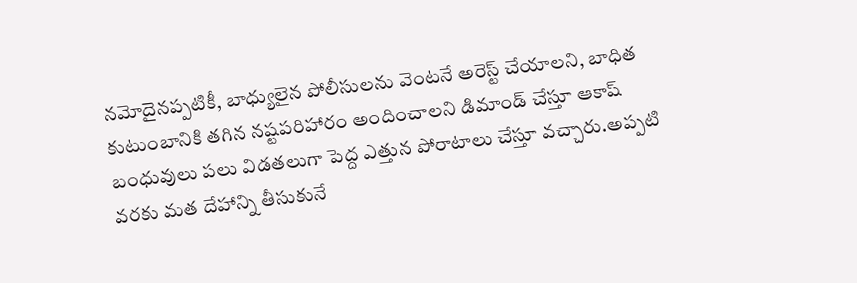నమోదైనప్పటికీ, బాధ్యులైన పోలీసులను వెంటనే అరెస్ట్‌ చేయాలని, బాధిత కుటుంబానికి తగిన నష్టపరిహారం అందించాలని డిమాండ్‌ చేస్తూ ఆకాష్‌ బంధువులు పలు విడతలుగా పెద్ద ఎత్తున పోరాటాలు చేస్తూ వచ్చారు.అప్పటి వరకు మత దేహాన్ని తీసుకునే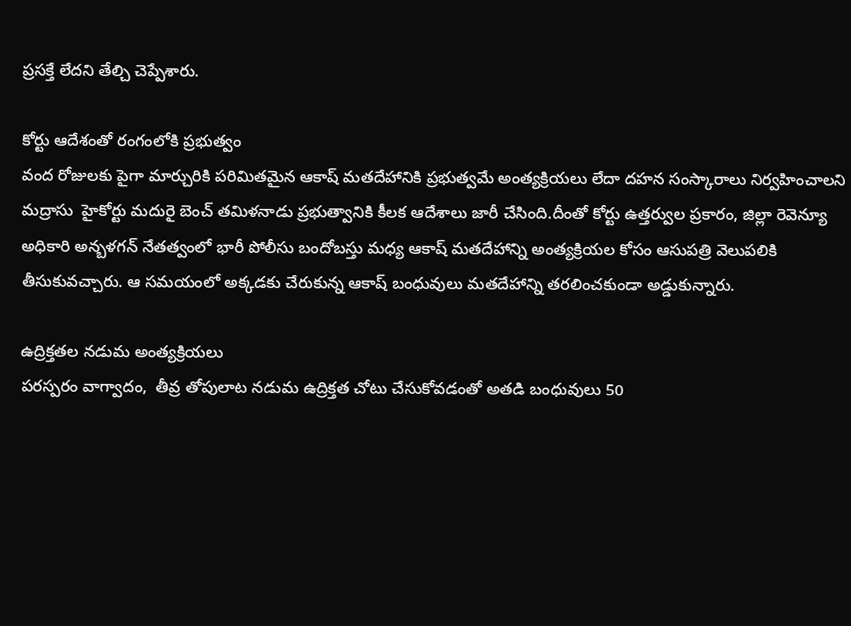ప్రసక్తే లేదని తేల్చి చెప్పేశారు.

కోర్టు ఆదేశంతో రంగంలోకి ప్రభుత్వం
వంద రోజులకు పైగా మార్చురికి పరిమితమైన ఆకాష్‌ మతదేహానికి ప్రభుత్వమే అంత్యక్రియలు లేదా దహన సంస్కారాలు నిర్వహించాలని మద్రాసు  హైకోర్టు మదురై బెంచ్‌ తమిళనాడు ప్రభుత్వానికి కీలక ఆదేశాలు జారీ చేసింది.దీంతో కోర్టు ఉత్తర్వుల ప్రకారం, జిల్లా రెవెన్యూ అధికారి అన్బళగన్‌ నేతత్వంలో భారీ పోలీసు బందోబస్తు మధ్య ఆకాష్‌ మతదేహాన్ని అంత్యక్రియల కోసం ఆసుపత్రి వెలుపలికి తీసుకువచ్చారు. ఆ సమయంలో అక్కడకు చేరుకున్న ఆకాష్‌ బంధువులు మతదేహాన్ని తరలించకుండా అడ్డుకున్నారు.

ఉద్రిక్తతల నడుమ అంత్యక్రియలు
పరస్పరం వాగ్వాదం,  తీవ్ర తోపులాట నడుమ ఉద్రిక్తత చోటు చేసుకోవడంతో అతడి బంధువులు 50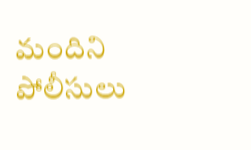మందిని పోలీసులు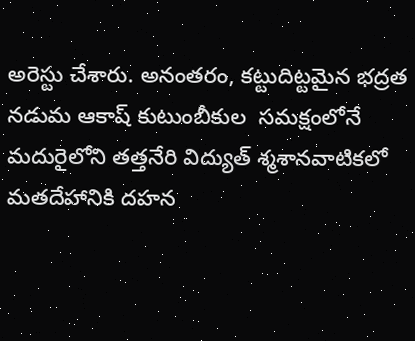అరెస్టు చేశారు. అనంతరం, కట్టుదిట్టమైన భద్రత నడుమ ఆకాష్‌ కుటుంబీకుల  సమక్షంలోనే మదురైలోని తత్తనేరి విద్యుత్‌ శ్మశానవాటికలో మతదేహానికి దహన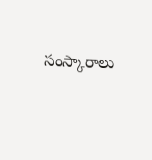సంస్కారాలు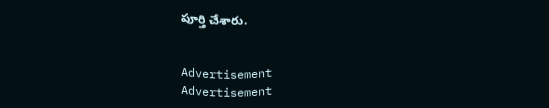పూర్తి చేశారు.


Advertisement
Advertisement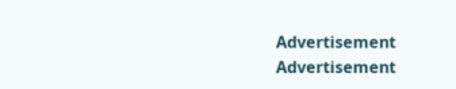Advertisement
Advertisement